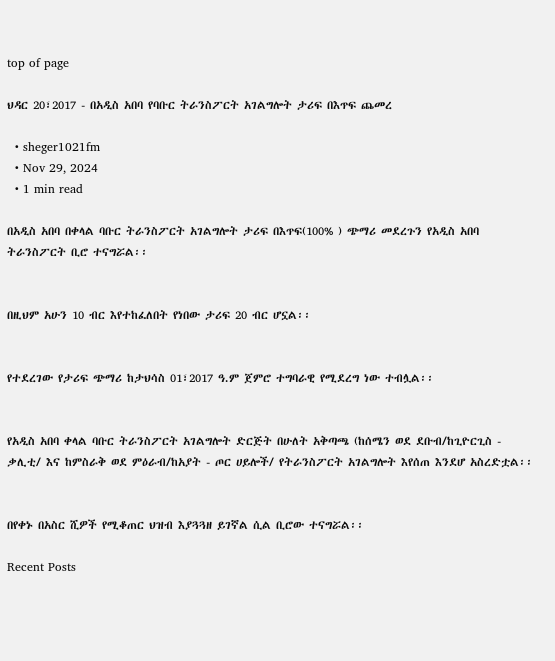top of page

ህዳር 20፣2017 - በአዲስ አበባ የባቡር ትራንስፖርት አገልግሎት ታሪፍ በእጥፍ ጨመረ

  • sheger1021fm
  • Nov 29, 2024
  • 1 min read

በአዲስ አበባ በቀላል ባቡር ትራንስፖርት አገልግሎት ታሪፍ በእጥፍ(100% ) ጭማሪ መደረጉን የአዲስ አበባ ትራንስፖርት ቢሮ ተናግሯል፡፡


በዚህም አሁን 10 ብር እየተከፈለበት የነበው ታሪፍ 20 ብር ሆኗል፡፡


የተደረገው የታሪፍ ጭማሪ ከታህሳስ 01፣2017 ዓ.ም ጀምሮ ተግባራዊ የሚደረግ ነው ተብሏል፡፡


የአዲስ አበባ ቀላል ባቡር ትራንስፖርት አገልግሎት ድርጅት በሁለት አቅጣጫ (ከሰሜን ወደ ደቡብ/ከጊዮርጊስ - ቃሊቲ/ እና ከምስራቅ ወደ ምዕራብ/ከአያት - ጦር ሀይሎች/ የትራንስፖርት አገልግሎት እየሰጠ እንደሆ አስረድቷል፡፡


በየቀኑ በአስር ሺዎች የሚቆጠር ህዝብ እያጓጓዘ ይገኛል ሲል ቢሮው ተናግሯል፡፡

Recent Posts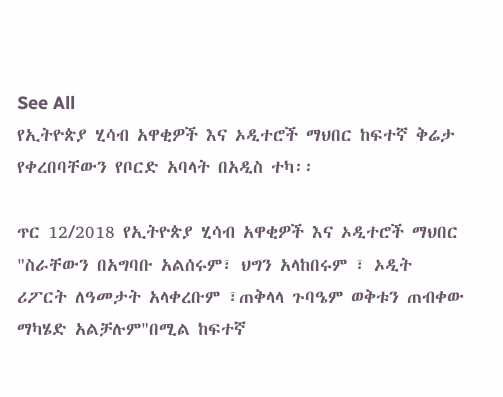See All
የኢትዮጵያ ሂሳብ አዋቂዎች እና ኦዲተሮች ማህበር ከፍተኛ ቅሬታ የቀረበባቸውን የቦርድ አባላት በአዲስ ተካ፡፡

ጥር 12/2018 የኢትዮጵያ ሂሳብ አዋቂዎች እና ኦዲተሮች ማህበር "ስራቸውን በአግባቡ አልሰሩም፣ ህግን አላከበሩም ፣ ኦዲት ሪፖርት ለዓመታት አላቀረቡም ፣ጠቅላላ ጉባዔም ወቅቱን ጠብቀው ማካሄድ አልቻሉም"በሚል ከፍተኛ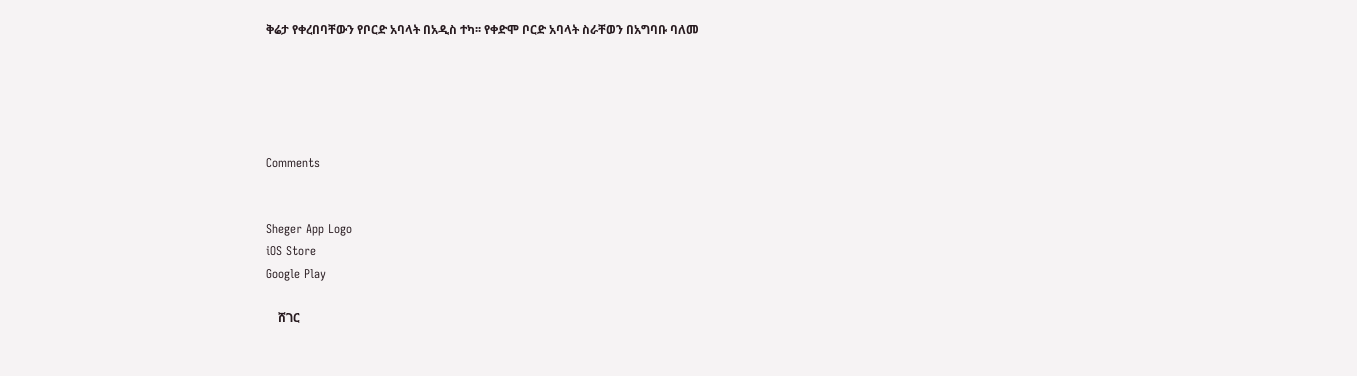ቅሬታ የቀረበባቸውን የቦርድ አባላት በአዲስ ተካ፡፡ የቀድሞ ቦርድ አባላት ስራቸወን በአግባቡ ባለመ





Comments


Sheger App Logo
iOS Store
Google Play

    ሸገር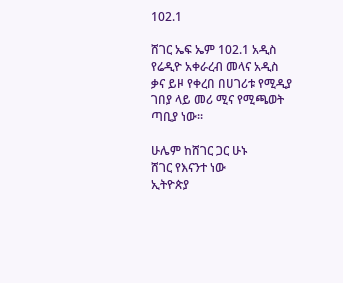102.1

ሸገር ኤፍ ኤም 102.1 አዲስ የሬዲዮ አቀራረብ መላና አዲስ ቃና ይዞ የቀረበ በሀገሪቱ የሚዲያ ገበያ ላይ መሪ ሚና የሚጫወት ጣቢያ ነው፡፡

ሁሌም ከሸገር ጋር ሁኑ
ሸገር የእናንተ ነው
ኢትዮጵያ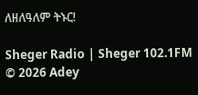ለዘለዓለም ትኑር!

Sheger Radio | Sheger 102.1FM  © 2026 Adey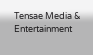Tensae Media & Entertainment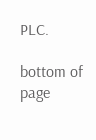PLC.

bottom of page